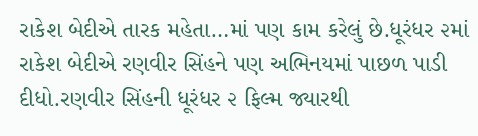રાકેશ બેદીએ તારક મહેતા…માં પણ કામ કરેલું છે.ધૂરંધર ૨માં રાકેશ બેદીએ રણવીર સિંહને પણ અભિનયમાં પાછળ પાડી દીધો.રણવીર સિંહની ધૂરંધર ૨ ફિલ્મ જ્યારથી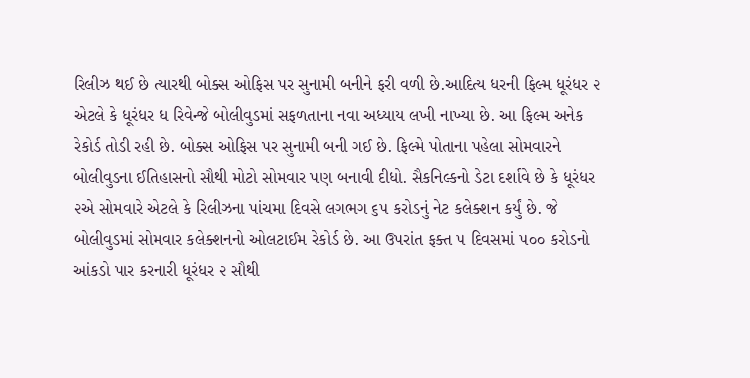રિલીઝ થઈ છે ત્યારથી બોક્સ ઓફિસ પર સુનામી બનીને ફરી વળી છે.આદિત્ય ધરની ફિલ્મ ધૂરંધર ૨ એટલે કે ધૂરંધર ધ રિવેન્જે બોલીવુડમાં સફળતાના નવા અધ્યાય લખી નાખ્યા છે. આ ફિલ્મ અનેક રેકોર્ડ તોડી રહી છે. બોક્સ ઓફિસ પર સુનામી બની ગઈ છે. ફિલ્મે પોતાના પહેલા સોમવારને બોલીવુડના ઈતિહાસનો સૌથી મોટો સોમવાર પણ બનાવી દીધો. સૈકનિલ્કનો ડેટા દર્શાવે છે કે ધૂરંધર ૨એ સોમવારે એટલે કે રિલીઝના પાંચમા દિવસે લગભગ ૬૫ કરોડનું નેટ કલેક્શન કર્યું છે. જે બોલીવુડમાં સોમવાર કલેક્શનનો ઓલટાઈમ રેકોર્ડ છે. આ ઉપરાંત ફક્ત ૫ દિવસમાં ૫૦૦ કરોડનો આંકડો પાર કરનારી ધૂરંધર ૨ સૌથી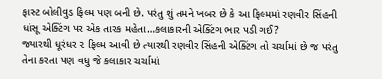ફાસ્ટ બોલીવુડ ફિલ્મ પણ બની છે. પરંતુ શું તમને ખબર છે કે આ ફિલ્મમાં રણવીર સિંહની ધાંસૂ એક્ટિંગ પર એક તારક મહેતા…કલાકારની એક્ટિંગ ભાર પડી ગઈ?
જ્યારથી ધૂરંધર ૨ ફિલ્મ આવી છે ત્યારથી રણવીર સિંહની એક્ટિંગ તો ચર્ચામાં છે જ પરંતુ તેના કરતા પણ વધુ જે કલાકાર ચર્ચામાં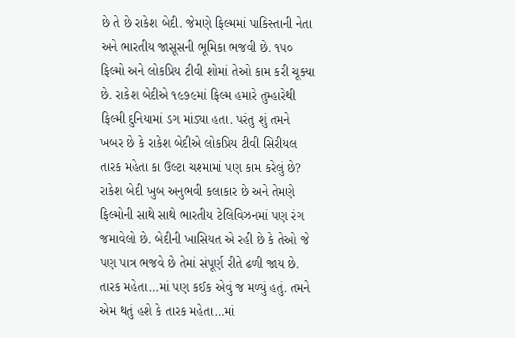છે તે છે રાકેશ બેદી. જેમણે ફિલ્મમાં પાકિસ્તાની નેતા અને ભારતીય જાસૂસની ભૂમિકા ભજવી છે. ૧૫૦ ફિલ્મો અને લોકપ્રિય ટીવી શોમાં તેઓ કામ કરી ચૂક્યા છે. રાકેશ બેદીએ ૧૯૭૯માં ફિલ્મ હમારે તુમ્હારેથી ફિલ્મી દુનિયામાં ડગ માંડ્યા હતા. પરંતુ શું તમને ખબર છે કે રાકેશ બેદીએ લોકપ્રિય ટીવી સિરીયલ તારક મહેતા કા ઉલ્ટા ચશ્મામાં પણ કામ કરેલું છે?
રાકેશ બેદી ખુબ અનુભવી કલાકાર છે અને તેમણે ફિલ્મોની સાથે સાથે ભારતીય ટેલિવિઝનમાં પણ રંગ જમાવેલો છે. બેદીની ખાસિયત એ રહી છે કે તેઓ જે પણ પાત્ર ભજવે છે તેમાં સંપૂર્ણ રીતે ઢળી જાય છે. તારક મહેતા…માં પણ કઈક એવું જ મળ્યું હતું. તમને એમ થતું હશે કે તારક મહેતા…માં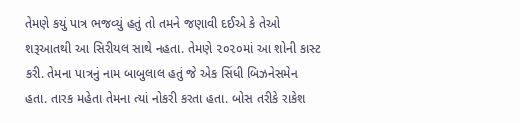તેમણે કયું પાત્ર ભજવ્યું હતું તો તમને જણાવી દઈએ કે તેઓ શરૂઆતથી આ સિરીયલ સાથે નહતા. તેમણે ૨૦૨૦માં આ શોની કાસ્ટ કરી. તેમના પાત્રનું નામ બાબુલાલ હતું જે એક સિંધી બિઝનેસમેન હતા. તારક મહેતા તેમના ત્યાં નોકરી કરતા હતા. બોસ તરીકે રાકેશ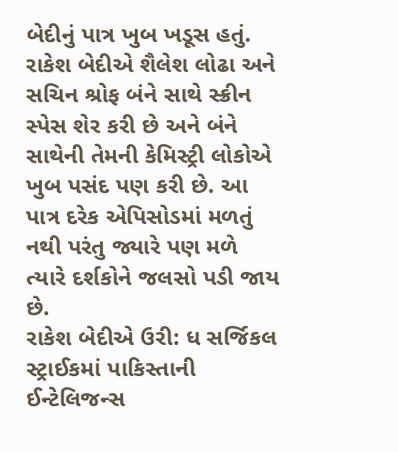બેદીનું પાત્ર ખુબ ખડૂસ હતું. રાકેશ બેદીએ શૈલેશ લોઢા અને સચિન શ્રોફ બંને સાથે સ્ક્રીન સ્પેસ શેર કરી છે અને બંને સાથેની તેમની કેમિસ્ટ્રી લોકોએ ખુબ પસંદ પણ કરી છે. આ પાત્ર દરેક એપિસોડમાં મળતું નથી પરંતુ જ્યારે પણ મળે ત્યારે દર્શકોને જલસો પડી જાય છે.
રાકેશ બેદીએ ઉરી: ધ સર્જિકલ સ્ટ્રાઈકમાં પાકિસ્તાની ઈન્ટેલિજન્સ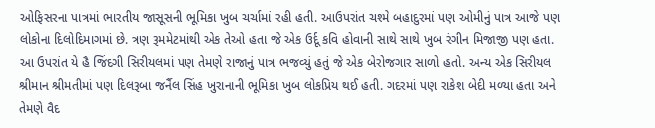ઓફિસરના પાત્રમાં ભારતીય જાસૂસની ભૂમિકા ખુબ ચર્ચામાં રહી હતી. આઉપરાંત ચશ્મે બહાદુરમાં પણ ઓમીનું પાત્ર આજે પણ લોકોના દિલોદિમાગમાં છે. ત્રણ રૂમમેટમાંથી એક તેઓ હતા જે એક ઉર્દૂ કવિ હોવાની સાથે સાથે ખુબ રંગીન મિજાજી પણ હતા. આ ઉપરાંત યે હૈ જિંદગી સિરીયલમાં પણ તેમણે રાજાનું પાત્ર ભજવ્યું હતું જે એક બેરોજગાર સાળો હતો. અન્ય એક સિરીયલ શ્રીમાન શ્રીમતીમાં પણ દિલરૂબા જર્નૈલ સિંહ ખુરાનાની ભૂમિકા ખુબ લોકપ્રિય થઈ હતી. ગદરમાં પણ રાકેશ બેદી મળ્યા હતા અને તેમણે વૈદ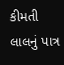કીમતી લાલનું પાત્ર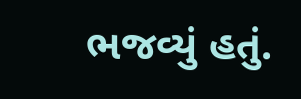ભજવ્યું હતું.